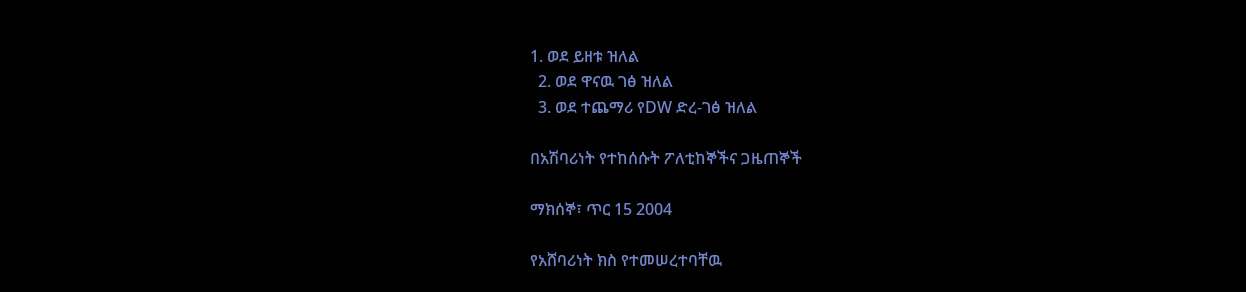1. ወደ ይዘቱ ዝለል
  2. ወደ ዋናዉ ገፅ ዝለል
  3. ወደ ተጨማሪ የDW ድረ-ገፅ ዝለል

በአሽባሪነት የተከሰሱት ፖለቲከኞችና ጋዜጠኞች

ማክሰኞ፣ ጥር 15 2004

የአሸባሪነት ክስ የተመሠረተባቸዉ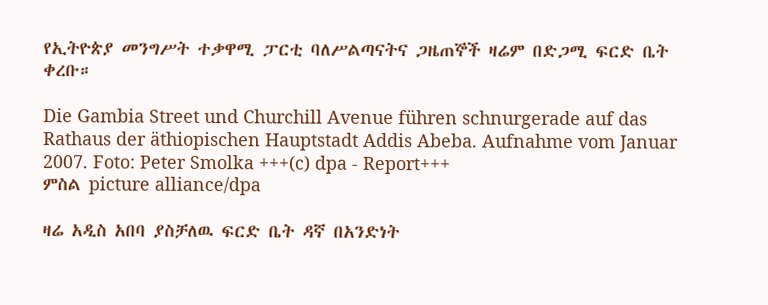የኢትዮጵያ መንግሥት ተቃዋሚ ፓርቲ ባለሥልጣናትና ጋዜጠኞች ዛሬም በድጋሚ ፍርድ ቤት ቀረቡ።

Die Gambia Street und Churchill Avenue führen schnurgerade auf das Rathaus der äthiopischen Hauptstadt Addis Abeba. Aufnahme vom Januar 2007. Foto: Peter Smolka +++(c) dpa - Report+++
ምስል picture alliance/dpa

ዛሬ አዲስ አበባ ያስቻለዉ ፍርድ ቤት ዳኛ በአንድነት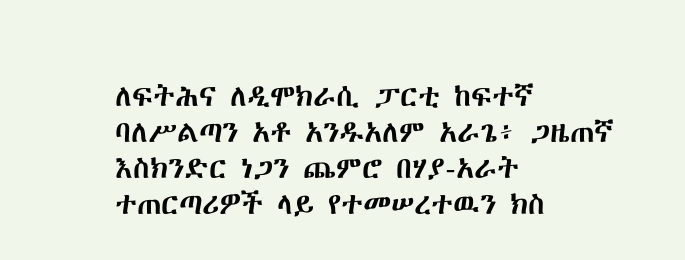ለፍትሕና ለዲሞክራሲ ፓርቲ ከፍተኛ ባለሥልጣን አቶ አንዱአለም አራጌ፥ ጋዜጠኛ እስክንድር ነጋን ጨምሮ በሃያ-አራት ተጠርጣሪዎች ላይ የተመሠረተዉን ክስ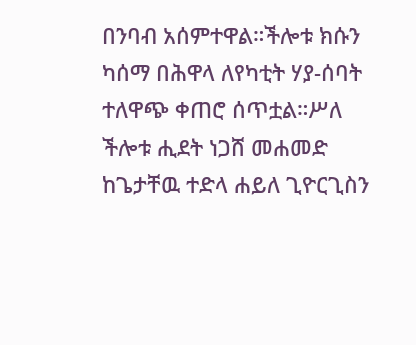በንባብ አሰምተዋል።ችሎቱ ክሱን ካሰማ በሕዋላ ለየካቲት ሃያ-ሰባት ተለዋጭ ቀጠሮ ሰጥቷል።ሥለ ችሎቱ ሒደት ነጋሸ መሐመድ ከጌታቸዉ ተድላ ሐይለ ጊዮርጊስን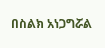በስልክ አነጋግሯል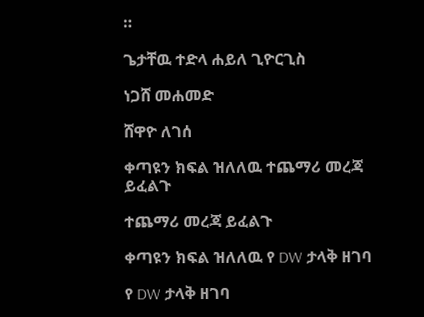።

ጌታቸዉ ተድላ ሐይለ ጊዮርጊስ

ነጋሸ መሐመድ

ሸዋዮ ለገሰ

ቀጣዩን ክፍል ዝለለዉ ተጨማሪ መረጃ ይፈልጉ

ተጨማሪ መረጃ ይፈልጉ

ቀጣዩን ክፍል ዝለለዉ የ DW ታላቅ ዘገባ

የ DW ታላቅ ዘገባ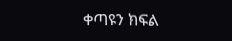ቀጣዩን ክፍል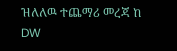ዝለለዉ ተጨማሪ መረጃ ከ DW